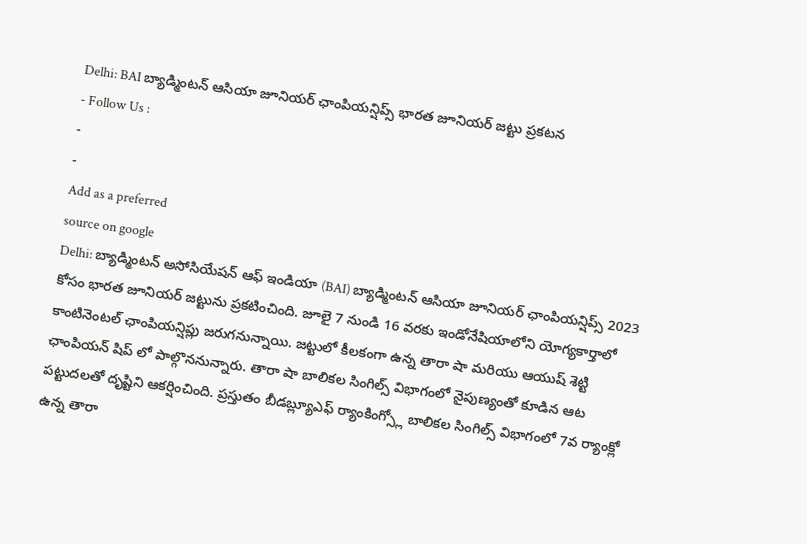Delhi: BAI బ్యాడ్మింటన్ ఆసియా జూనియర్ ఛాంపియన్షిప్స్ భారత జూనియర్ జట్టు ప్రకటన
- Follow Us :
-
-
Add as a preferred
source on google
Delhi: బ్యాడ్మింటన్ అసోసియేషన్ ఆఫ్ ఇండియా (BAI) బ్యాడ్మింటన్ ఆసియా జూనియర్ ఛాంపియన్షిప్స్ 2023 కోసం భారత జూనియర్ జట్టును ప్రకటించింది. జూలై 7 నుండి 16 వరకు ఇండోనేషియాలోని యోగ్యకార్తాలో కాంటినెంటల్ ఛాంపియన్షిప్లు జరుగనున్నాయి. జట్టులో కీలకంగా ఉన్న తారా షా మరియు ఆయుష్ శెట్టి ఛాంపియన్ షిప్ లో పాల్గొననున్నారు. తారా షా బాలికల సింగిల్స్ విభాగంలో నైపుణ్యంతో కూడిన ఆట పట్టుదలతో దృష్టిని ఆకర్షించింది. ప్రస్తుతం బీడబ్ల్యూఎఫ్ ర్యాంకింగ్స్లో బాలికల సింగిల్స్ విభాగంలో 7వ ర్యాంక్లో ఉన్న తారా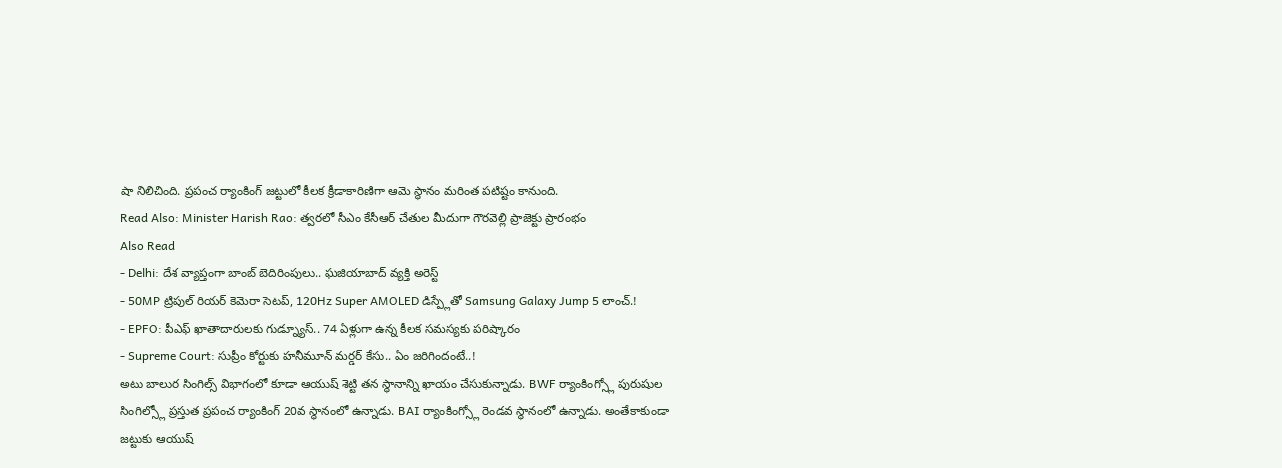షా నిలిచింది. ప్రపంచ ర్యాంకింగ్ జట్టులో కీలక క్రీడాకారిణిగా ఆమె స్థానం మరింత పటిష్టం కానుంది.
Read Also: Minister Harish Rao: త్వరలో సీఎం కేసీఆర్ చేతుల మీదుగా గౌరవెల్లి ప్రాజెక్టు ప్రారంభం
Also Read
- Delhi: దేశ వ్యాప్తంగా బాంబ్ బెదిరింపులు.. ఘజియాబాద్ వ్యక్తి అరెస్ట్
- 50MP ట్రిపుల్ రియర్ కెమెరా సెటప్, 120Hz Super AMOLED డిస్ప్లేతో Samsung Galaxy Jump 5 లాంచ్.!
- EPFO: పీఎఫ్ ఖాతాదారులకు గుడ్న్యూస్.. 74 ఏళ్లుగా ఉన్న కీలక సమస్యకు పరిష్కారం
- Supreme Court: సుప్రీం కోర్టుకు హనీమూన్ మర్డర్ కేసు.. ఏం జరిగిందంటే..!
అటు బాలుర సింగిల్స్ విభాగంలో కూడా ఆయుష్ శెట్టి తన స్థానాన్ని ఖాయం చేసుకున్నాడు. BWF ర్యాంకింగ్స్లో పురుషుల సింగిల్స్లో ప్రస్తుత ప్రపంచ ర్యాంకింగ్ 20వ స్ధానంలో ఉన్నాడు. BAI ర్యాంకింగ్స్లో రెండవ స్థానంలో ఉన్నాడు. అంతేకాకుండా జట్టుకు ఆయుష్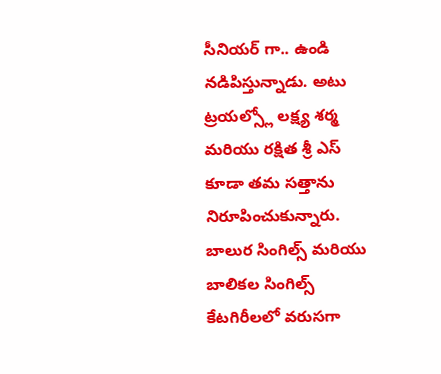సీనియర్ గా.. ఉండి నడిపిస్తున్నాడు. అటు ట్రయల్స్లో లక్ష్య శర్మ మరియు రక్షిత శ్రీ ఎస్ కూడా తమ సత్తాను నిరూపించుకున్నారు. బాలుర సింగిల్స్ మరియు బాలికల సింగిల్స్ కేటగిరీలలో వరుసగా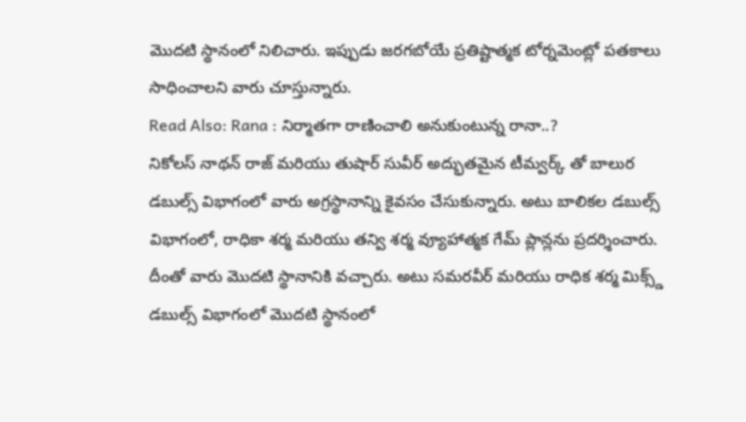మొదటి స్థానంలో నిలిచారు. ఇప్పుడు జరగబోయే ప్రతిష్టాత్మక టోర్నమెంట్లో పతకాలు సాధించాలని వారు చూస్తున్నారు.
Read Also: Rana : నిర్మాతగా రాణించాలి అనుకుంటున్న రానా..?
నికోలస్ నాథన్ రాజ్ మరియు తుషార్ సువీర్ అద్భుతమైన టీమ్వర్క్ తో బాలుర డబుల్స్ విభాగంలో వారు అగ్రస్థానాన్ని కైవసం చేసుకున్నారు. అటు బాలికల డబుల్స్ విభాగంలో, రాధికా శర్మ మరియు తన్వి శర్మ వ్యూహాత్మక గేమ్ ప్లాన్లను ప్రదర్శించారు. దీంతో వారు మొదటి స్థానానికి వచ్చారు. అటు సమరవీర్ మరియు రాధిక శర్మ మిక్స్డ్ డబుల్స్ విభాగంలో మొదటి స్థానంలో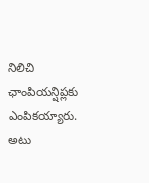నిలిచి ఛాంపియన్షిప్లకు ఎంపికయ్యారు.
అటు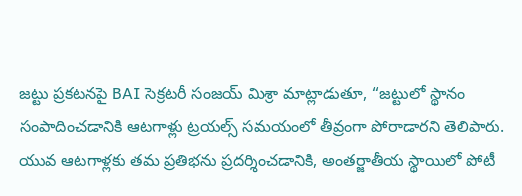జట్టు ప్రకటనపై BAI సెక్రటరీ సంజయ్ మిశ్రా మాట్లాడుతూ, “జట్టులో స్థానం సంపాదించడానికి ఆటగాళ్లు ట్రయల్స్ సమయంలో తీవ్రంగా పోరాడారని తెలిపారు. యువ ఆటగాళ్లకు తమ ప్రతిభను ప్రదర్శించడానికి, అంతర్జాతీయ స్థాయిలో పోటీ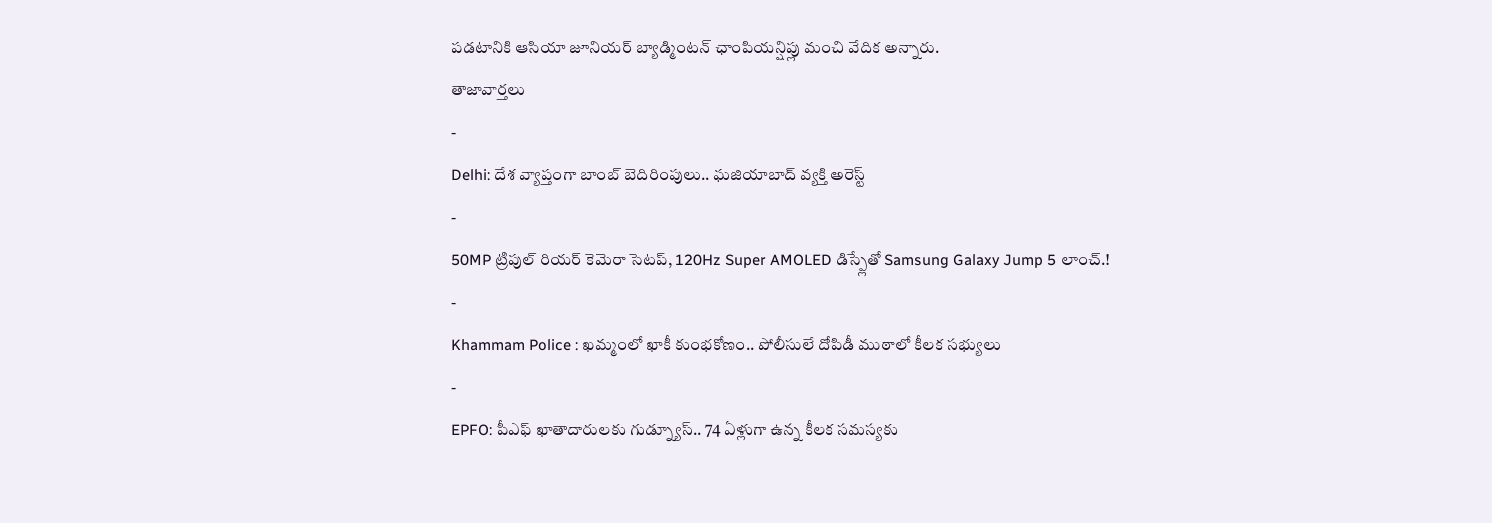పడటానికి ఆసియా జూనియర్ బ్యాడ్మింటన్ ఛాంపియన్షిప్లు మంచి వేదిక అన్నారు.
తాజావార్తలు
-
Delhi: దేశ వ్యాప్తంగా బాంబ్ బెదిరింపులు.. ఘజియాబాద్ వ్యక్తి అరెస్ట్
-
50MP ట్రిపుల్ రియర్ కెమెరా సెటప్, 120Hz Super AMOLED డిస్ప్లేతో Samsung Galaxy Jump 5 లాంచ్.!
-
Khammam Police : ఖమ్మంలో ఖాకీ కుంభకోణం.. పోలీసులే దోపిడీ ముఠాలో కీలక సభ్యులు
-
EPFO: పీఎఫ్ ఖాతాదారులకు గుడ్న్యూస్.. 74 ఏళ్లుగా ఉన్న కీలక సమస్యకు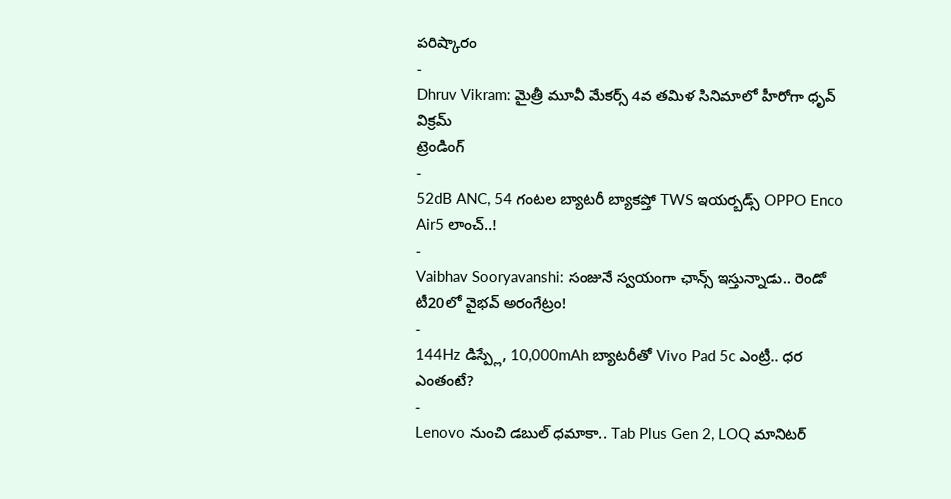పరిష్కారం
-
Dhruv Vikram: మైత్రీ మూవీ మేకర్స్ 4వ తమిళ సినిమాలో హీరోగా ధృవ్ విక్రమ్
ట్రెండింగ్
-
52dB ANC, 54 గంటల బ్యాటరీ బ్యాకప్తో TWS ఇయర్బడ్స్ OPPO Enco Air5 లాంచ్..!
-
Vaibhav Sooryavanshi: సంజునే స్వయంగా ఛాన్స్ ఇస్తున్నాడు.. రెండో టీ20లో వైభవ్ అరంగేట్రం!
-
144Hz డిస్ప్లే, 10,000mAh బ్యాటరీతో Vivo Pad 5c ఎంట్రీ.. ధర ఎంతంటే?
-
Lenovo నుంచి డబుల్ ధమాకా.. Tab Plus Gen 2, LOQ మానిటర్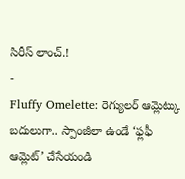సిరీస్ లాంచ్.!
-
Fluffy Omelette: రెగ్యులర్ ఆమ్లెట్కు బదులుగా.. స్పాంజీలా ఉండే ‘ఫ్లఫీ ఆమ్లెట్’ చేసేయండి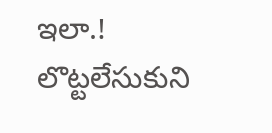ఇలా.! లొట్టలేసుకుని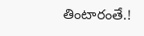తింటారంతే.!